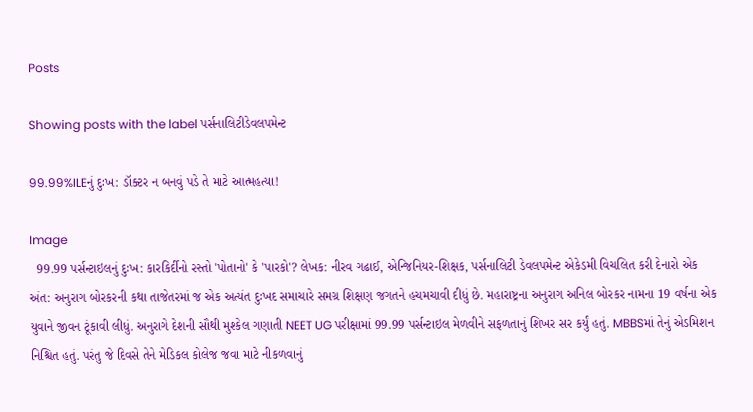Posts

Showing posts with the label પર્સનાલિટીડેવલપમેન્ટ

99.99%ILEનું દુઃખ: ડૉક્ટર ન બનવું પડે તે માટે આત્મહત્યા!

Image
  99.99 પર્સન્ટાઇલનું દુઃખ: કારકિર્દીનો રસ્તો 'પોતાનો' કે 'પારકો'? લેખક: નીરવ ગઢાઈ, એન્જિનિયર-શિક્ષક, પર્સનાલિટી ડેવલપમેન્ટ એકેડમી વિચલિત કરી દેનારો એક અંત: અનુરાગ બોરકરની કથા તાજેતરમાં જ એક અત્યંત દુઃખદ સમાચારે સમગ્ર શિક્ષણ જગતને હચમચાવી દીધું છે. મહારાષ્ટ્રના અનુરાગ અનિલ બોરકર નામના 19 વર્ષના એક યુવાને જીવન ટૂંકાવી લીધું. અનુરાગે દેશની સૌથી મુશ્કેલ ગણાતી NEET UG પરીક્ષામાં 99.99 પર્સન્ટાઇલ મેળવીને સફળતાનું શિખર સર કર્યું હતું. MBBSમાં તેનું એડમિશન નિશ્ચિત હતું. પરંતુ જે દિવસે તેને મેડિકલ કોલેજ જવા માટે નીકળવાનું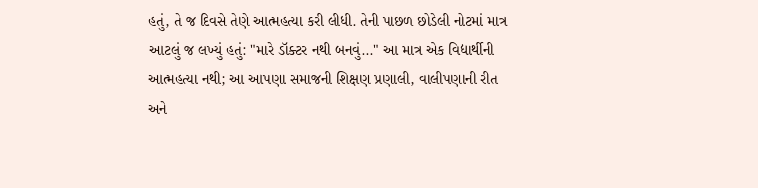હતું, તે જ દિવસે તેણે આત્મહત્યા કરી લીધી. તેની પાછળ છોડેલી નોટમાં માત્ર આટલું જ લખ્યું હતું: "મારે ડૉક્ટર નથી બનવું..." આ માત્ર એક વિદ્યાર્થીની આત્મહત્યા નથી; આ આપણા સમાજની શિક્ષણ પ્રણાલી, વાલીપણાની રીત અને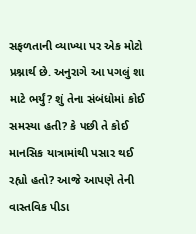સફળતાની વ્યાખ્યા પર એક મોટો પ્રશ્નાર્થ છે. અનુરાગે આ પગલું શા માટે ભર્યું? શું તેના સંબંધોમાં કોઈ સમસ્યા હતી? કે પછી તે કોઈ માનસિક યાત્રામાંથી પસાર થઈ રહ્યો હતો? આજે આપણે તેની વાસ્તવિક પીડા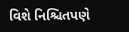વિશે નિશ્ચિતપણે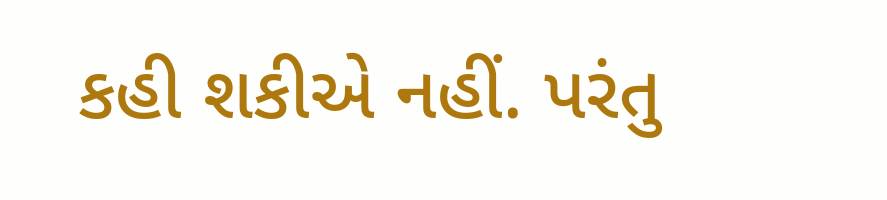કહી શકીએ નહીં. પરંતુ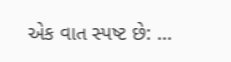એક વાત સ્પષ્ટ છે: ...